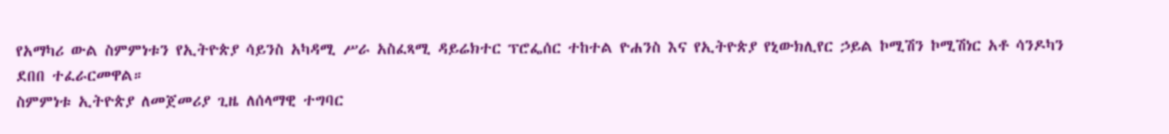የአማካሪ ውል ስምምነቱን የኢትዮጵያ ሳይንስ አካዳሚ ሥራ አስፈጻሚ ዳይሬክተር ፕሮፌሰር ተከተል ዮሐንስ እና የኢትዮጵያ የኒውክሊየር ኃይል ኮሚሽን ኮሚሽነር አቶ ሳንዶካን ደበበ ተፈራርመዋል።
ስምምነቱ ኢትዮጵያ ለመጀመሪያ ጊዜ ለሰላማዊ ተግባር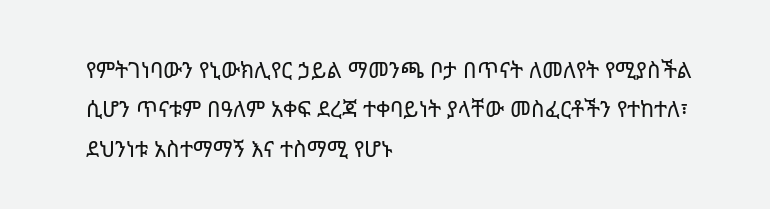የምትገነባውን የኒውክሊየር ኃይል ማመንጫ ቦታ በጥናት ለመለየት የሚያስችል ሲሆን ጥናቱም በዓለም አቀፍ ደረጃ ተቀባይነት ያላቸው መስፈርቶችን የተከተለ፣ ደህንነቱ አስተማማኝ እና ተስማሚ የሆኑ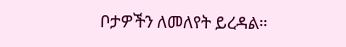ቦታዎችን ለመለየት ይረዳል።